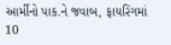આર્મીનો પાક.ને જવાબ, ફાયરિંગમાં 10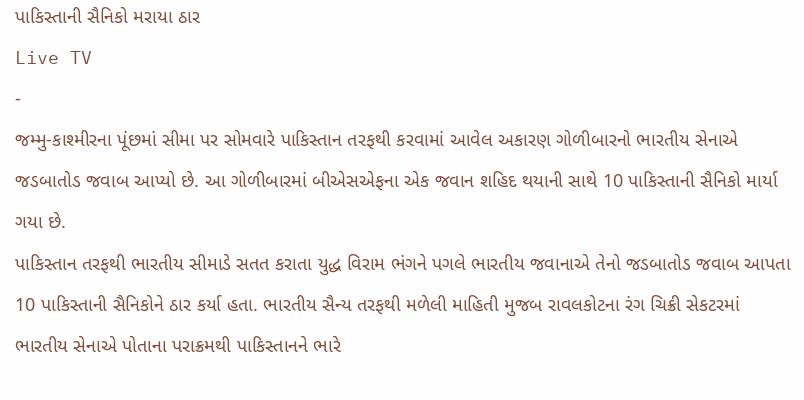પાકિસ્તાની સૈનિકો મરાયા ઠાર
Live TV
-
જમ્મુ-કાશ્મીરના પૂંછમાં સીમા પર સોમવારે પાકિસ્તાન તરફથી કરવામાં આવેલ અકારણ ગોળીબારનો ભારતીય સેનાએ જડબાતોડ જવાબ આપ્યો છે. આ ગોળીબારમાં બીએસએફના એક જવાન શહિદ થયાની સાથે 10 પાકિસ્તાની સૈનિકો માર્યા ગયા છે.
પાકિસ્તાન તરફથી ભારતીય સીમાડે સતત કરાતા યુદ્ધ વિરામ ભંગને પગલે ભારતીય જવાનાએ તેનો જડબાતોડ જવાબ આપતા 10 પાકિસ્તાની સૈનિકોને ઠાર કર્યા હતા. ભારતીય સૈન્ય તરફથી મળેલી માહિતી મુજબ રાવલકોટના રંગ ચિક્રી સેકટરમાં ભારતીય સેનાએ પોતાના પરાક્રમથી પાકિસ્તાનને ભારે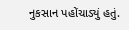નુકસાન પહોંચાડ્યું હતું.